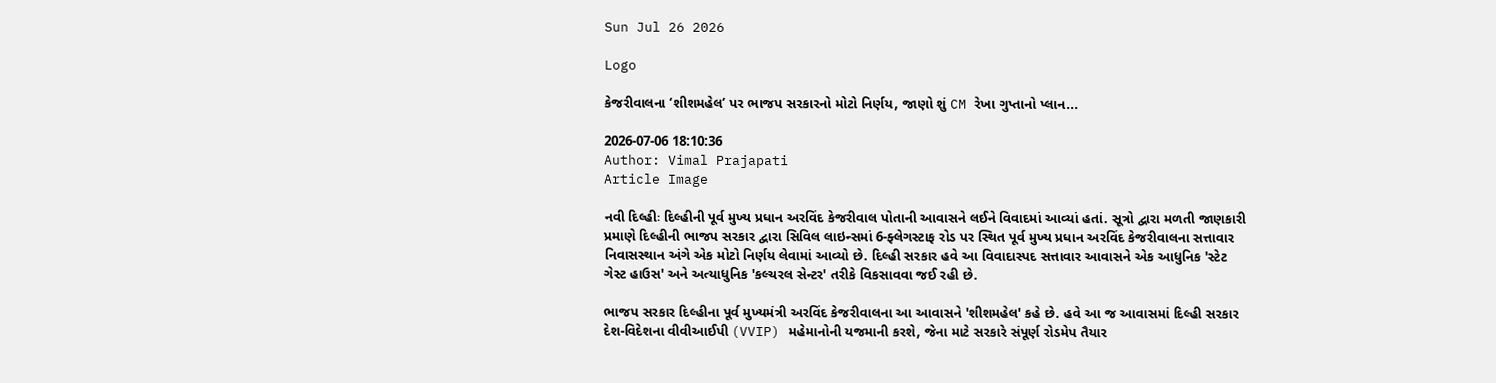Sun Jul 26 2026

Logo

કેજરીવાલના ‘શીશમહેલ’ પર ભાજપ સરકારનો મોટો નિર્ણય, જાણો શું CM રેખા ગુપ્તાનો પ્લાન...

2026-07-06 18:10:36
Author: Vimal Prajapati
Article Image

નવી દિલ્હીઃ દિલ્હીની પૂર્વ મુખ્ય પ્રધાન અરવિંદ કેજરીવાલ પોતાની આવાસને લઈને વિવાદમાં આવ્યાં હતાં. સૂત્રો દ્વારા મળતી જાણકારી પ્રમાણે દિલ્હીની ભાજપ સરકાર દ્વારા સિવિલ લાઇન્સમાં 6-ફ્લેગસ્ટાફ રોડ પર સ્થિત પૂર્વ મુખ્ય પ્રધાન અરવિંદ કેજરીવાલના સત્તાવાર નિવાસસ્થાન અંગે એક મોટો નિર્ણય લેવામાં આવ્યો છે. દિલ્હી સરકાર હવે આ વિવાદાસ્પદ સત્તાવાર આવાસને એક આધુનિક 'સ્ટેટ ગેસ્ટ હાઉસ' અને અત્યાધુનિક 'કલ્ચરલ સેન્ટર' તરીકે વિકસાવવા જઈ રહી છે.

ભાજપ સરકાર દિલ્હીના પૂર્વ મુખ્યમંત્રી અરવિંદ કેજરીવાલના આ આવાસને 'શીશમહેલ' કહે છે. હવે આ જ આવાસમાં દિલ્હી સરકાર દેશ-વિદેશના વીવીઆઈપી (VVIP) મહેમાનોની યજમાની કરશે, જેના માટે સરકારે સંપૂર્ણ રોડમેપ તૈયાર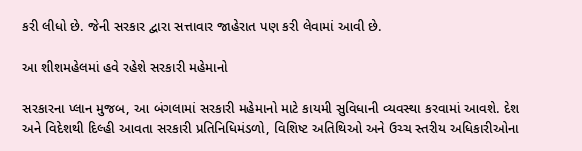કરી લીધો છે. જેની સરકાર દ્વારા સત્તાવાર જાહેરાત પણ કરી લેવામાં આવી છે.

આ શીશમહેલમાં હવે રહેશે સરકારી મહેમાનો

સરકારના પ્લાન મુજબ, આ બંગલામાં સરકારી મહેમાનો માટે કાયમી સુવિધાની વ્યવસ્થા કરવામાં આવશે. દેશ અને વિદેશથી દિલ્હી આવતા સરકારી પ્રતિનિધિમંડળો, વિશિષ્ટ અતિથિઓ અને ઉચ્ચ સ્તરીય અધિકારીઓના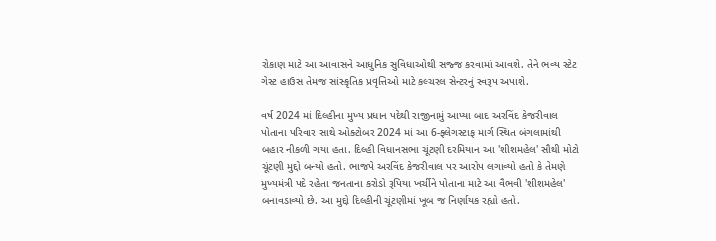રોકાણ માટે આ આવાસને આધુનિક સુવિધાઓથી સજ્જ કરવામાં આવશે. તેને ભવ્ય સ્ટેટ ગેસ્ટ હાઉસ તેમજ સાંસ્કૃતિક પ્રવૃત્તિઓ માટે કલ્ચરલ સેન્ટરનું સ્વરૂપ અપાશે.

વર્ષ 2024 માં દિલ્હીના મુખ્ય પ્રધાન પદેથી રાજીનામું આપ્યા બાદ અરવિંદ કેજરીવાલ પોતાના પરિવાર સાથે ઓક્ટોબર 2024 માં આ 6-ફ્લેગસ્ટાફ માર્ગ સ્થિત બંગલામાંથી બહાર નીકળી ગયા હતા. દિલ્હી વિધાનસભા ચૂંટણી દરમિયાન આ 'શીશમહેલ' સૌથી મોટો ચૂંટણી મુદ્દો બન્યો હતો. ભાજપે અરવિંદ કેજરીવાલ પર આરોપ લગાવ્યો હતો કે તેમણે મુખ્યમંત્રી પદે રહેતા જનતાના કરોડો રૂપિયા ખર્ચીને પોતાના માટે આ વૈભવી 'શીશમહેલ' બનાવડાવ્યો છે. આ મુદ્દો દિલ્હીની ચૂંટણીમાં ખૂબ જ નિર્ણાયક રહ્યો હતો.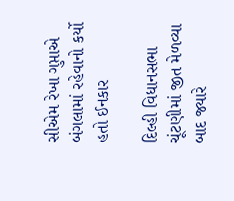સીએમ રેખા ગુપ્તાએ બંગલામાં રહેવાનો કર્યો હતો ઈનકાર

દિલ્હી વિધાનસભા ચૂંટણીમાં જીત મેળવ્યા બાદ જ્યારે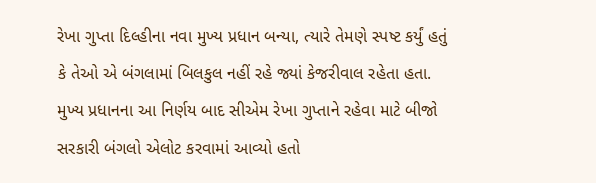રેખા ગુપ્તા દિલ્હીના નવા મુખ્ય પ્રધાન બન્યા, ત્યારે તેમણે સ્પષ્ટ કર્યું હતું કે તેઓ એ બંગલામાં બિલકુલ નહીં રહે જ્યાં કેજરીવાલ રહેતા હતા. મુખ્ય પ્રધાનના આ નિર્ણય બાદ સીએમ રેખા ગુપ્તાને રહેવા માટે બીજો સરકારી બંગલો એલોટ કરવામાં આવ્યો હતો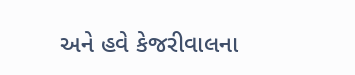અને હવે કેજરીવાલના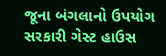જૂના બંગલાનો ઉપયોગ સરકારી ગેસ્ટ હાઉસ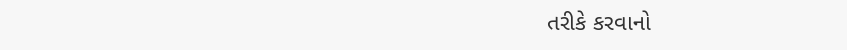તરીકે કરવાનો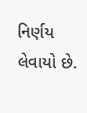નિર્ણય લેવાયો છે.